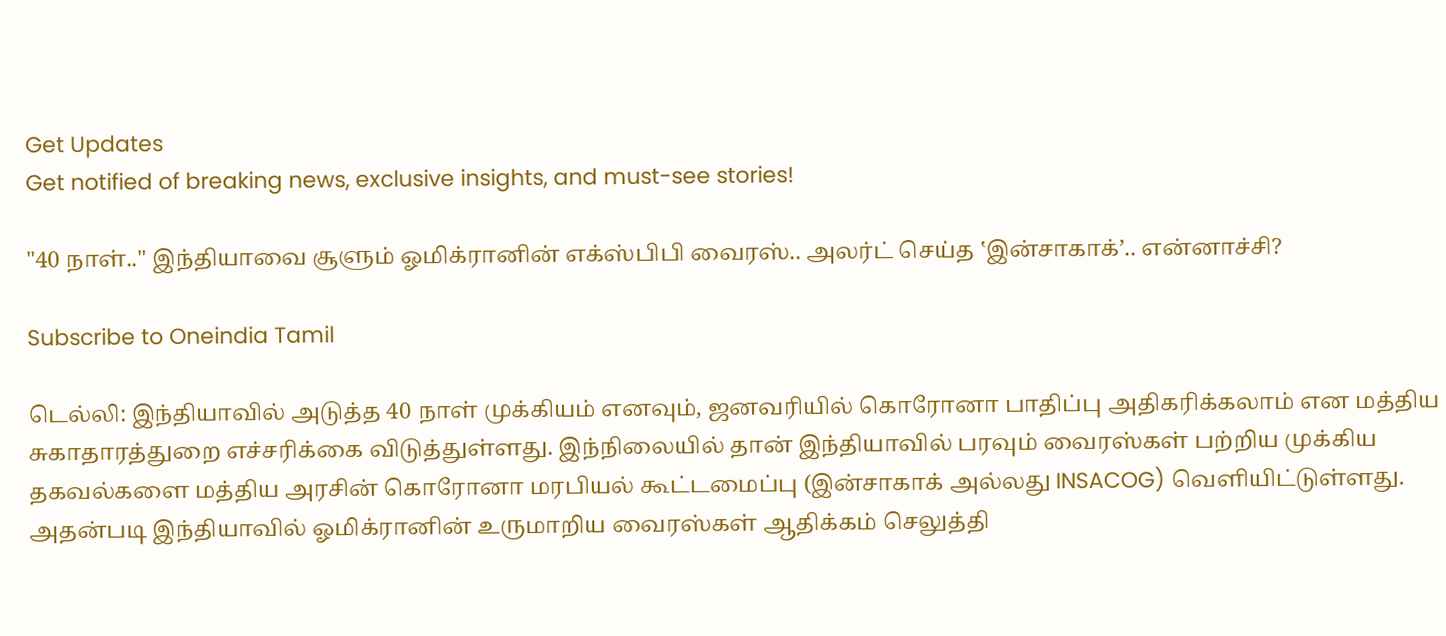Get Updates
Get notified of breaking news, exclusive insights, and must-see stories!

"40 நாள்.." இந்தியாவை சூளும் ஓமிக்ரானின் எக்ஸ்பிபி வைரஸ்.. அலர்ட் செய்த ‛இன்சாகாக்’.. என்னாச்சி?

Subscribe to Oneindia Tamil

டெல்லி: இந்தியாவில் அடுத்த 40 நாள் முக்கியம் எனவும், ஜனவரியில் கொரோனா பாதிப்பு அதிகரிக்கலாம் என மத்திய சுகாதாரத்துறை எச்சரிக்கை விடுத்துள்ளது. இந்நிலையில் தான் இந்தியாவில் பரவும் வைரஸ்கள் பற்றிய முக்கிய தகவல்களை மத்திய அரசின் கொரோனா மரபியல் கூட்டமைப்பு (இன்சாகாக் அல்லது INSACOG) வெளியிட்டுள்ளது. அதன்படி இந்தியாவில் ஓமிக்ரானின் உருமாறிய வைரஸ்கள் ஆதிக்கம் செலுத்தி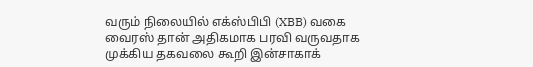வரும் நிலையில் எக்ஸ்பிபி (XBB) வகை வைரஸ் தான் அதிகமாக பரவி வருவதாக முக்கிய தகவலை கூறி இன்சாகாக்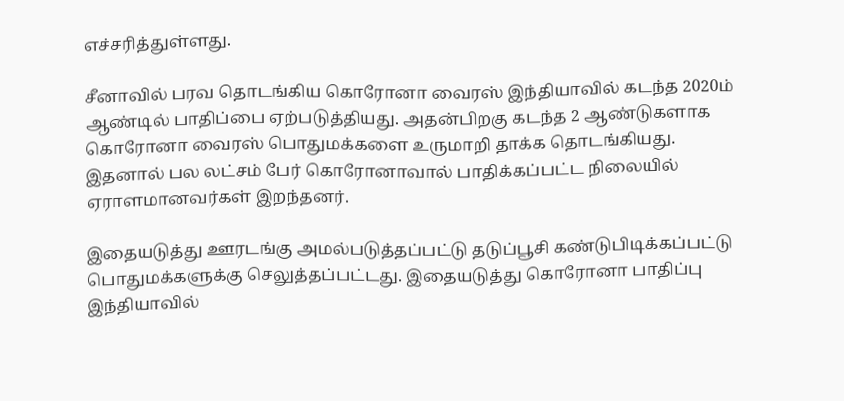எச்சரித்துள்ளது.

சீனாவில் பரவ தொடங்கிய கொரோனா வைரஸ் இந்தியாவில் கடந்த 2020ம் ஆண்டில் பாதிப்பை ஏற்படுத்தியது. அதன்பிறகு கடந்த 2 ஆண்டுகளாக கொரோனா வைரஸ் பொதுமக்களை உருமாறி தாக்க தொடங்கியது. இதனால் பல லட்சம் பேர் கொரோனாவால் பாதிக்கப்பட்ட நிலையில் ஏராளமானவர்கள் இறந்தனர்.

இதையடுத்து ஊரடங்கு அமல்படுத்தப்பட்டு தடுப்பூசி கண்டுபிடிக்கப்பட்டு பொதுமக்களுக்கு செலுத்தப்பட்டது. இதையடுத்து கொரோனா பாதிப்பு இந்தியாவில்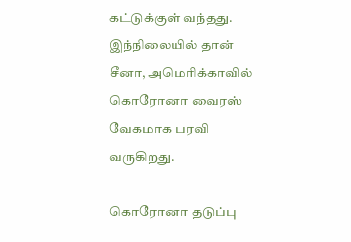கட்டுக்குள் வந்தது. இந்நிலையில் தான் சீனா, அமெரிக்காவில் கொரோனா வைரஸ் வேகமாக பரவி வருகிறது.

கொரோனா தடுப்பு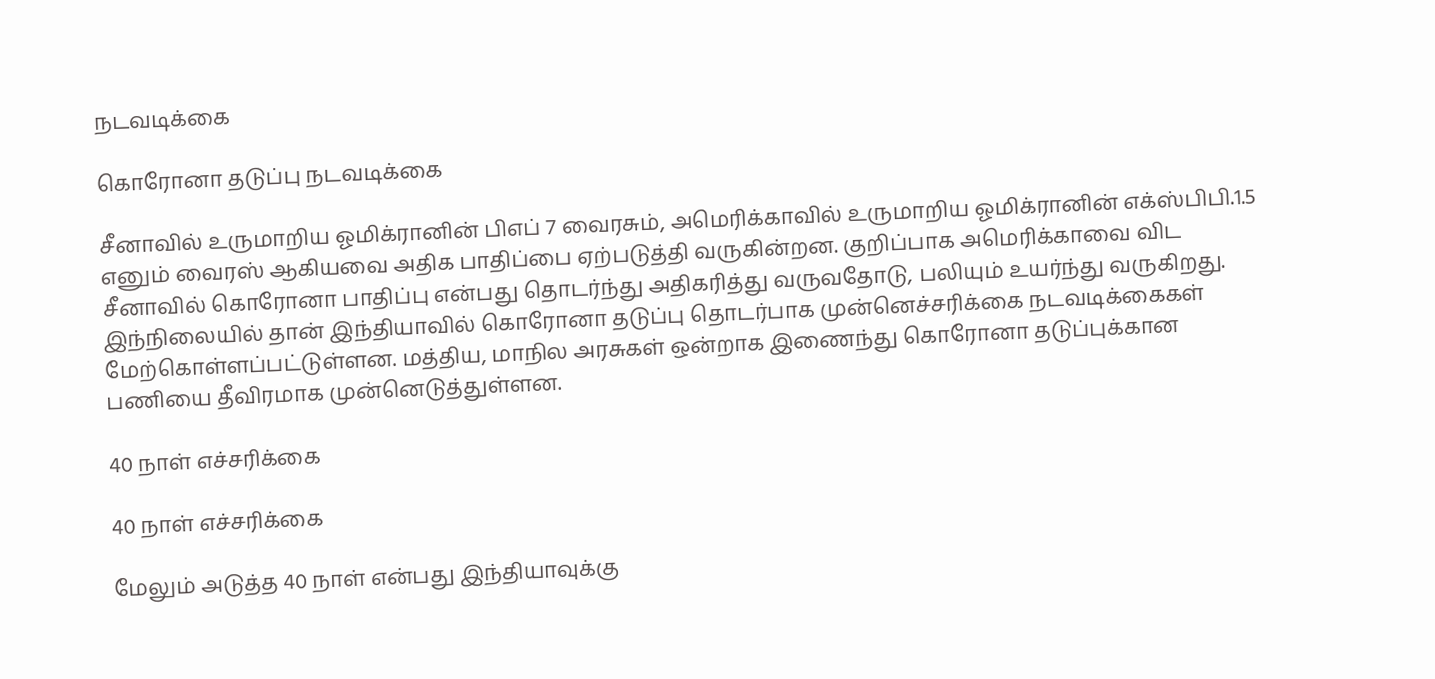நடவடிக்கை

கொரோனா தடுப்பு நடவடிக்கை

சீனாவில் உருமாறிய ஓமிக்ரானின் பிஎப் 7 வைரசும், அமெரிக்காவில் உருமாறிய ஓமிக்ரானின் எக்ஸ்பிபி.1.5 எனும் வைரஸ் ஆகியவை அதிக பாதிப்பை ஏற்படுத்தி வருகின்றன. குறிப்பாக அமெரிக்காவை விட சீனாவில் கொரோனா பாதிப்பு என்பது தொடர்ந்து அதிகரித்து வருவதோடு, பலியும் உயர்ந்து வருகிறது. இந்நிலையில் தான் இந்தியாவில் கொரோனா தடுப்பு தொடர்பாக முன்னெச்சரிக்கை நடவடிக்கைகள் மேற்கொள்ளப்பட்டுள்ளன. மத்திய, மாநில அரசுகள் ஒன்றாக இணைந்து கொரோனா தடுப்புக்கான பணியை தீவிரமாக முன்னெடுத்துள்ளன.

40 நாள் எச்சரிக்கை

40 நாள் எச்சரிக்கை

மேலும் அடுத்த 40 நாள் என்பது இந்தியாவுக்கு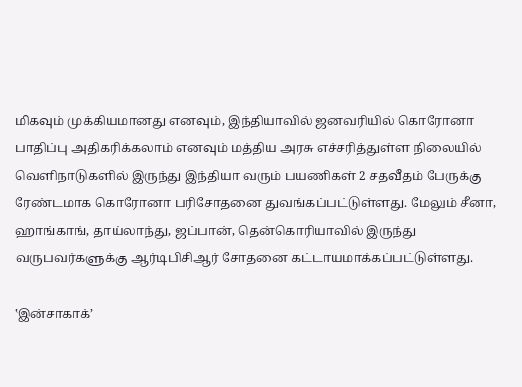மிகவும் முக்கியமானது எனவும், இந்தியாவில் ஜனவரியில் கொரோனா பாதிப்பு அதிகரிக்கலாம் எனவும் மத்திய அரசு எச்சரித்துள்ள நிலையில் வெளிநாடுகளில் இருந்து இந்தியா வரும் பயணிகள் 2 சதவீதம் பேருக்கு ரேண்டமாக கொரோனா பரிசோதனை துவங்கப்பட்டுள்ளது. மேலும் சீனா, ஹாங்காங், தாய்லாந்து, ஜப்பான், தென்கொரியாவில் இருந்து வருபவர்களுக்கு ஆர்டிபிசிஆர் சோதனை கட்டாயமாக்கப்பட்டுள்ளது.

‛இன்சாகாக்’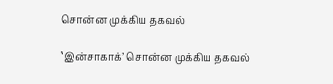சொன்ன முக்கிய தகவல்

‛இன்சாகாக்’ சொன்ன முக்கிய தகவல்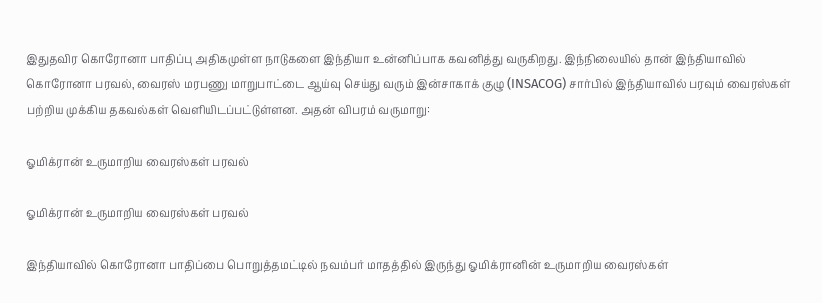இதுதவிர கொரோனா பாதிப்பு அதிகமுள்ள நாடுகளை இந்தியா உன்னிப்பாக கவனித்து வருகிறது. இந்நிலையில் தான் இந்தியாவில் கொரோனா பரவல், வைரஸ் மரபணு மாறுபாட்டை ஆய்வு செய்து வரும் இன்சாகாக் குழு (INSACOG) சார்பில் இந்தியாவில் பரவும் வைரஸ்கள் பற்றிய முக்கிய தகவல்கள் வெளியிடப்பட்டுள்ளன. அதன் விபரம் வருமாறு:

ஓமிக்ரான் உருமாறிய வைரஸ்கள் பரவல்

ஓமிக்ரான் உருமாறிய வைரஸ்கள் பரவல்

இந்தியாவில் கொரோனா பாதிப்பை பொறுத்தமட்டில் நவம்பர் மாதத்தில் இருந்து ஓமிக்ரானின் உருமாறிய வைரஸ்கள்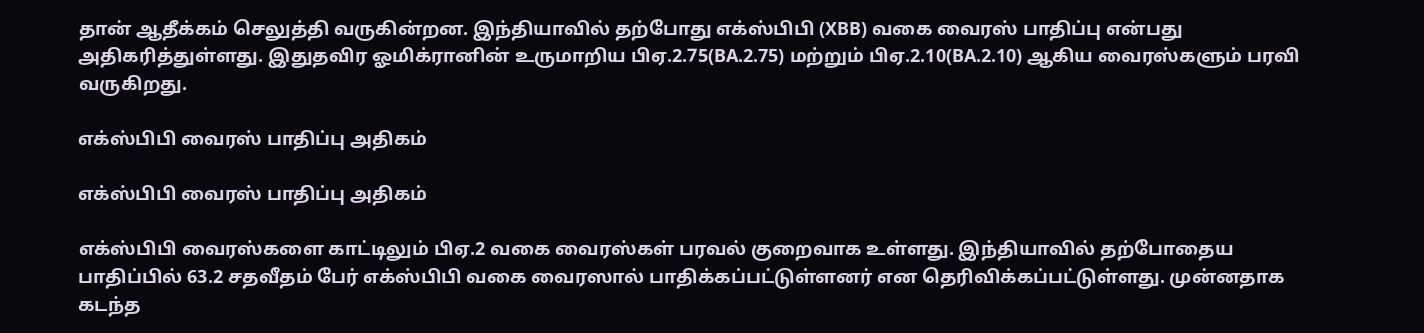தான் ஆதீக்கம் செலுத்தி வருகின்றன. இந்தியாவில் தற்போது எக்ஸ்பிபி (XBB) வகை வைரஸ் பாதிப்பு என்பது அதிகரித்துள்ளது. இதுதவிர ஓமிக்ரானின் உருமாறிய பிஏ.2.75(BA.2.75) மற்றும் பிஏ.2.10(BA.2.10) ஆகிய வைரஸ்களும் பரவி வருகிறது.

எக்ஸ்பிபி வைரஸ் பாதிப்பு அதிகம்

எக்ஸ்பிபி வைரஸ் பாதிப்பு அதிகம்

எக்ஸ்பிபி வைரஸ்களை காட்டிலும் பிஏ.2 வகை வைரஸ்கள் பரவல் குறைவாக உள்ளது. இந்தியாவில் தற்போதைய பாதிப்பில் 63.2 சதவீதம் பேர் எக்ஸ்பிபி வகை வைரஸால் பாதிக்கப்பட்டுள்ளனர் என தெரிவிக்கப்பட்டுள்ளது. முன்னதாக கடந்த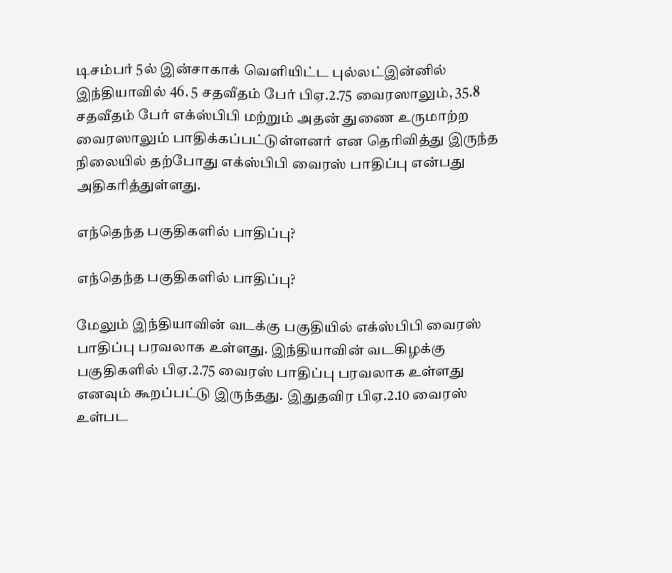டிசம்பர் 5ல் இன்சாகாக் வெளியிட்ட புல்லட்இன்னில் இந்தியாவில் 46. 5 சதவீதம் பேர் பிஏ.2.75 வைரஸாலும், 35.8 சதவீதம் பேர் எக்ஸ்பிபி மற்றும் அதன் துணை உருமாற்ற வைரஸாலும் பாதிக்கப்பட்டுள்ளனர் என தெரிவித்து இருந்த நிலையில் தற்போது எக்ஸ்பிபி வைரஸ் பாதிப்பு என்பது அதிகரித்துள்ளது.

எந்தெந்த பகுதிகளில் பாதிப்பு?

எந்தெந்த பகுதிகளில் பாதிப்பு?

மேலும் இந்தியாவின் வடக்கு பகுதியில் எக்ஸ்பிபி வைரஸ் பாதிப்பு பரவலாக உள்ளது. இந்தியாவின் வடகிழக்கு பகுதிகளில் பிஏ.2.75 வைரஸ் பாதிப்பு பரவலாக உள்ளது எனவும் கூறப்பட்டு இருந்தது. இதுதவிர பிஏ.2.10 வைரஸ் உள்பட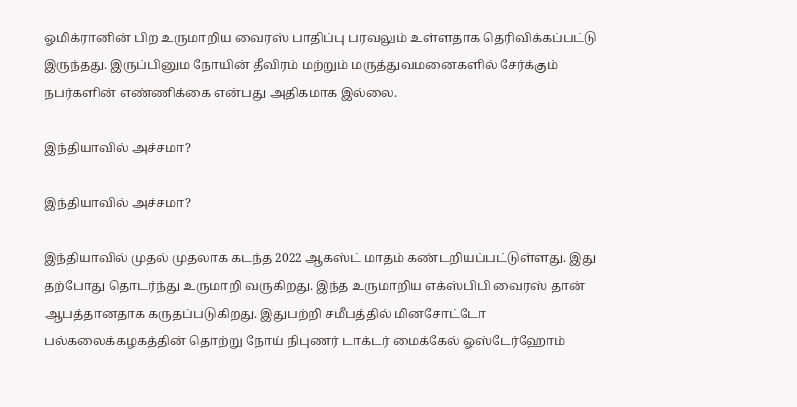ஓமிக்ரானின் பிற உருமாறிய வைரஸ் பாதிப்பு பரவலும் உள்ளதாக தெரிவிக்கப்பட்டு இருந்தது. இருப்பினும நோயின் தீவிரம் மற்றும் மருத்துவமனைகளில் சேர்க்கும் நபர்களின் எண்ணிக்கை என்பது அதிகமாக இல்லை.

இந்தியாவில் அச்சமா?

இந்தியாவில் அச்சமா?

இந்தியாவில் முதல் முதலாக கடந்த 2022 ஆகஸ்ட் மாதம் கண்டறியப்பட்டுள்ளது. இது தற்போது தொடர்ந்து உருமாறி வருகிறது. இந்த உருமாறிய எக்ஸ்பிபி வைரஸ் தான் ஆபத்தானதாக கருதப்படுகிறது. இதுபற்றி சமீபத்தில் மினசோட்டோ பல்கலைக்கழகத்தின் தொற்று நோய் நிபுணர் டாக்டர் மைக்கேல் ஓஸ்டேர்ஹோம்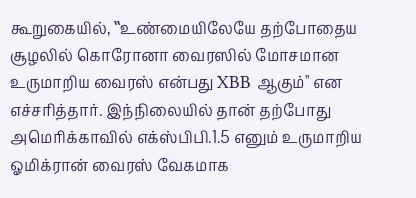கூறுகையில், ‛‛உண்மையிலேயே தற்போதைய சூழலில் கொரோனா வைரஸில் மோசமான உருமாறிய வைரஸ் என்பது XBB ஆகும்'' என எச்சரித்தார். இந்நிலையில் தான் தற்போது அமெரிக்காவில் எக்ஸ்பிபி.1.5 எனும் உருமாறிய ஓமிக்ரான் வைரஸ் வேகமாக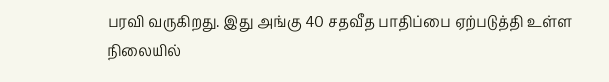பரவி வருகிறது. இது அங்கு 40 சதவீத பாதிப்பை ஏற்படுத்தி உள்ள நிலையில்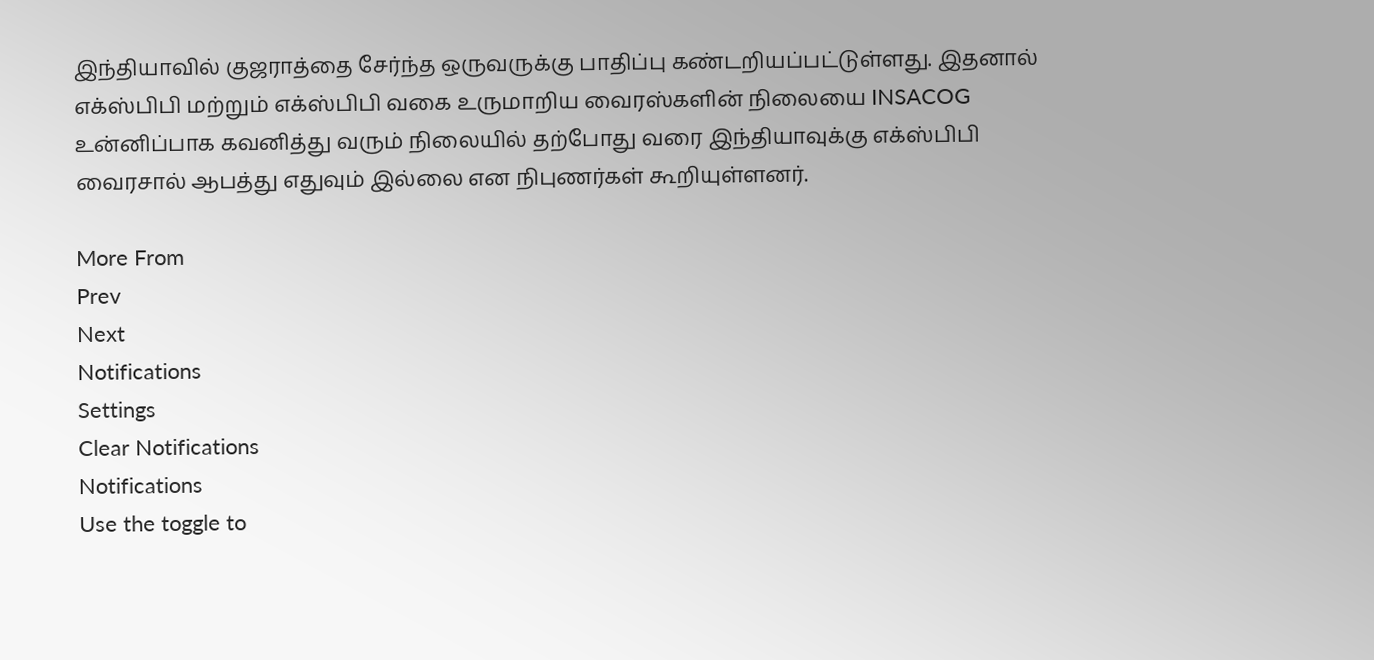இந்தியாவில் குஜராத்தை சேர்ந்த ஒருவருக்கு பாதிப்பு கண்டறியப்பட்டுள்ளது. இதனால் எக்ஸ்பிபி மற்றும் எக்ஸ்பிபி வகை உருமாறிய வைரஸ்களின் நிலையை INSACOG உன்னிப்பாக கவனித்து வரும் நிலையில் தற்போது வரை இந்தியாவுக்கு எக்ஸ்பிபி வைரசால் ஆபத்து எதுவும் இல்லை என நிபுணர்கள் கூறியுள்ளனர்.

More From
Prev
Next
Notifications
Settings
Clear Notifications
Notifications
Use the toggle to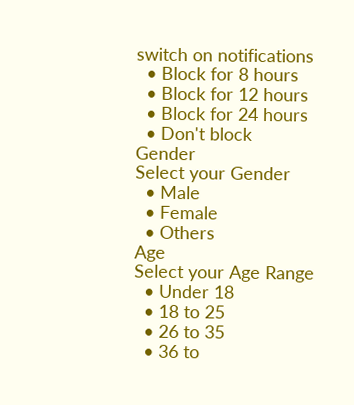switch on notifications
  • Block for 8 hours
  • Block for 12 hours
  • Block for 24 hours
  • Don't block
Gender
Select your Gender
  • Male
  • Female
  • Others
Age
Select your Age Range
  • Under 18
  • 18 to 25
  • 26 to 35
  • 36 to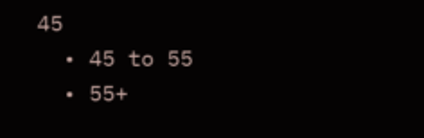45
  • 45 to 55
  • 55+